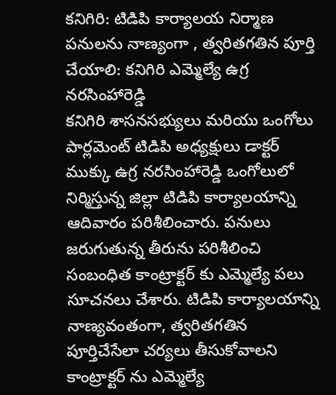కనిగిరి: టిడిపి కార్యాలయ నిర్మాణ పనులను నాణ్యంగా , త్వరితగతిన పూర్తి చేయాలి: కనిగిరి ఎమ్మెల్యే ఉగ్ర నరసింహారెడ్డి
కనిగిరి శాసనసభ్యులు మరియు ఒంగోలు పార్లమెంట్ టిడిపి అధ్యక్షులు డాక్టర్ ముక్కు ఉగ్ర నరసింహారెడ్డి ఒంగోలులో నిర్మిస్తున్న జిల్లా టిడిపి కార్యాలయాన్ని ఆదివారం పరిశీలించారు. పనులు జరుగుతున్న తీరును పరిశీలించి సంబంధిత కాంట్రాక్టర్ కు ఎమ్మెల్యే పలు సూచనలు చేశారు. టిడిపి కార్యాలయాన్ని నాణ్యవంతంగా, త్వరితగతిన పూర్తిచేసేలా చర్యలు తీసుకోవాలని కాంట్రాక్టర్ ను ఎమ్మెల్యే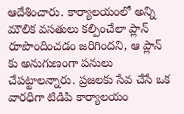ఆదేశించారు. కార్యాలయంలో అన్ని మౌలిక వసతులు కల్పించేలా ప్లాన్ రూపొందించడం జరిగిందని, ఆ ప్లాన్ కు అనుగుణంగా పనులు చేపట్టాలన్నారు. ప్రజలకు సేవ చేసే ఒక వారధిగా టిడిపి కార్యాలయం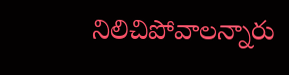నిలిచిపోవాలన్నారు